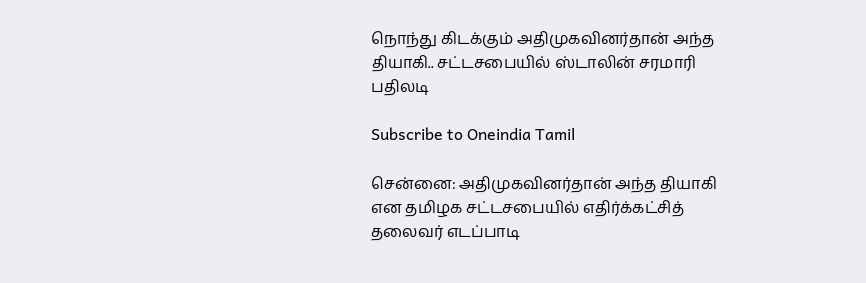நொந்து கிடக்கும் அதிமுகவினர்தான் அந்த தியாகி.. சட்டசபையில் ஸ்டாலின் சரமாரி பதிலடி

Subscribe to Oneindia Tamil

சென்னை: அதிமுகவினர்தான் அந்த தியாகி என தமிழக சட்டசபையில் எதிர்க்கட்சித் தலைவர் எடப்பாடி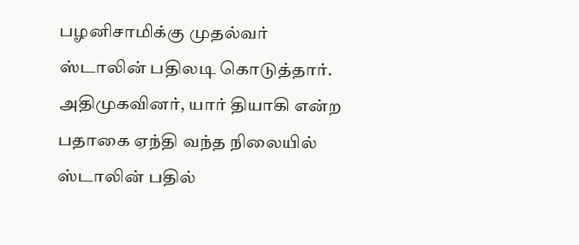பழனிசாமிக்கு முதல்வர் ஸ்டாலின் பதிலடி கொடுத்தார். அதிமுகவினர், யார் தியாகி என்ற பதாகை ஏந்தி வந்த நிலையில் ஸ்டாலின் பதில்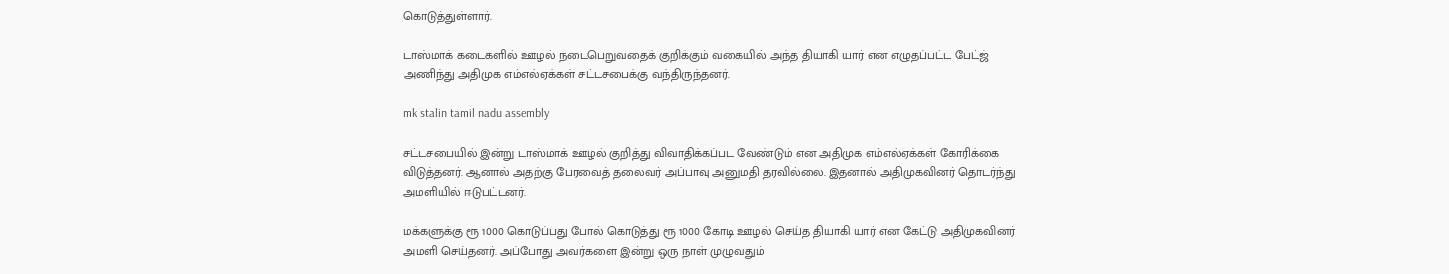கொடுத்துள்ளார்.

டாஸ்மாக் கடைகளில் ஊழல் நடைபெறுவதைக் குறிக்கும் வகையில் அந்த தியாகி யார் என எழுதப்பட்ட பேட்ஜ் அணிந்து அதிமுக எம்எல்ஏக்கள் சட்டசபைக்கு வந்திருந்தனர்.

mk stalin tamil nadu assembly

சட்டசபையில் இன்று டாஸ்மாக் ஊழல் குறித்து விவாதிக்கப்பட வேண்டும் என அதிமுக எம்எல்ஏக்கள் கோரிக்கை விடுத்தனர். ஆனால் அதற்கு பேரவைத் தலைவர் அப்பாவு அனுமதி தரவில்லை. இதனால் அதிமுகவினர் தொடர்ந்து அமளியில் ஈடுபட்டனர்.

மக்களுக்கு ரூ 1000 கொடுப்பது போல் கொடுத்து ரூ 1000 கோடி ஊழல் செய்த தியாகி யார் என கேட்டு அதிமுகவினர் அமளி செய்தனர். அப்போது அவர்களை இன்று ஒரு நாள் முழுவதும்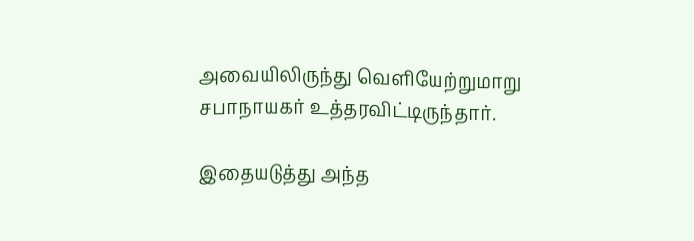அவையிலிருந்து வெளியேற்றுமாறு சபாநாயகர் உத்தரவிட்டிருந்தார்.

இதையடுத்து அந்த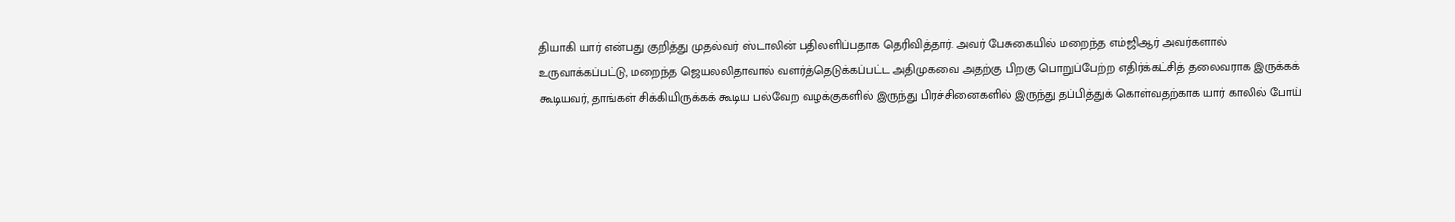தியாகி யார் என்பது குறித்து முதல்வர் ஸ்டாலின் பதிலளிப்பதாக தெரிவித்தார். அவர் பேசுகையில் மறைந்த எம்ஜிஆர் அவர்களால் உருவாக்கப்பட்டு, மறைந்த ஜெயலலிதாவால் வளர்த்தெடுக்கப்பட்ட அதிமுகவை அதற்கு பிறகு பொறுப்பேற்ற எதிர்க்கட்சித் தலைவராக இருக்கக் கூடியவர், தாங்கள் சிக்கியிருக்கக் கூடிய பல்வேற வழக்குகளில் இருந்து பிரச்சினைகளில் இருந்து தப்பித்துக் கொள்வதற்காக யார் காலில் போய்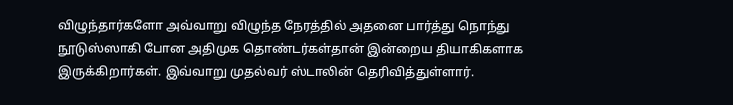விழுந்தார்களோ அவ்வாறு விழுந்த நேரத்தில் அதனை பார்த்து நொந்து நூடுஸ்ஸாகி போன அதிமுக தொண்டர்கள்தான் இன்றைய தியாகிகளாக இருக்கிறார்கள். இவ்வாறு முதல்வர் ஸ்டாலின் தெரிவித்துள்ளார்.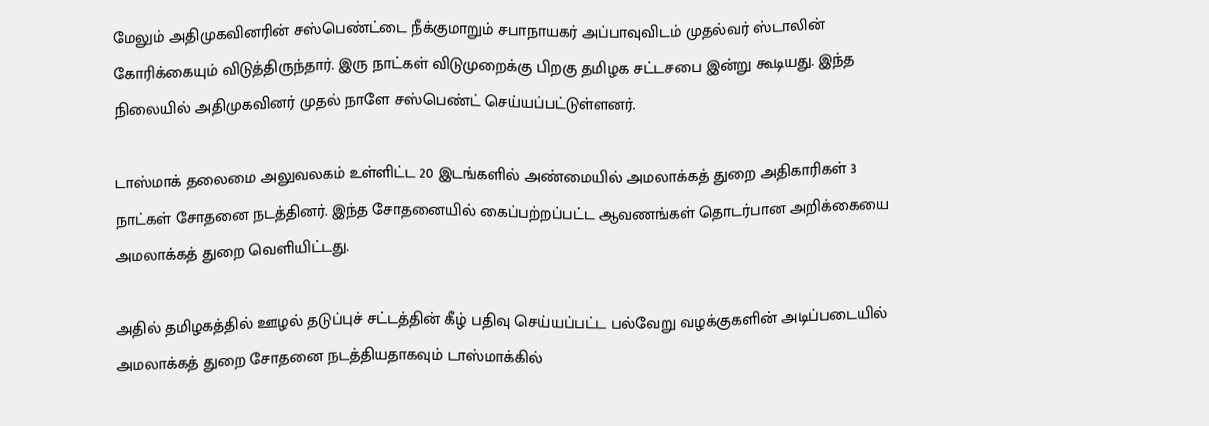மேலும் அதிமுகவினரின் சஸ்பெண்ட்டை நீக்குமாறும் சபாநாயகர் அப்பாவுவிடம் முதல்வர் ஸ்டாலின் கோரிக்கையும் விடுத்திருந்தார். இரு நாட்கள் விடுமுறைக்கு பிறகு தமிழக சட்டசபை இன்று கூடியது. இந்த நிலையில் அதிமுகவினர் முதல் நாளே சஸ்பெண்ட் செய்யப்பட்டுள்ளனர்.

டாஸ்மாக் தலைமை அலுவலகம் உள்ளிட்ட 20 இடங்களில் அண்மையில் அமலாக்கத் துறை அதிகாரிகள் 3 நாட்கள் சோதனை நடத்தினர். இந்த சோதனையில் கைப்பற்றப்பட்ட ஆவணங்கள் தொடர்பான அறிக்கையை அமலாக்கத் துறை வெளியிட்டது.

அதில் தமிழகத்தில் ஊழல் தடுப்புச் சட்டத்தின் கீழ் பதிவு செய்யப்பட்ட பல்வேறு வழக்குகளின் அடிப்படையில் அமலாக்கத் துறை சோதனை நடத்தியதாகவும் டாஸ்மாக்கில்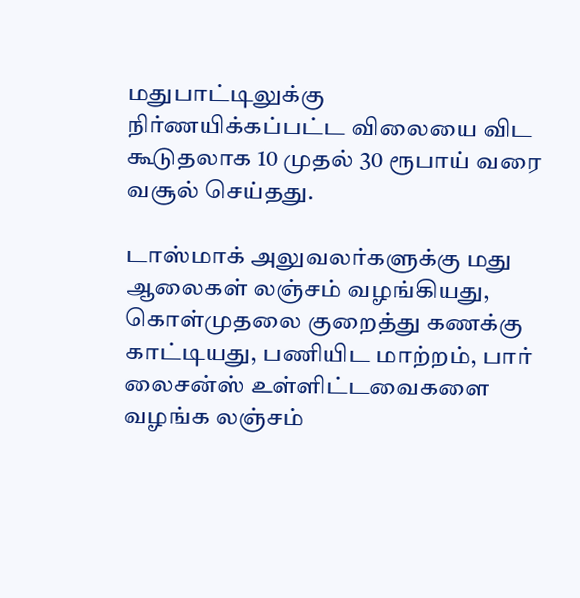மதுபாட்டிலுக்கு நிர்ணயிக்கப்பட்ட விலையை விட கூடுதலாக 10 முதல் 30 ரூபாய் வரை வசூல் செய்தது.

டாஸ்மாக் அலுவலர்களுக்கு மது ஆலைகள் லஞ்சம் வழங்கியது, கொள்முதலை குறைத்து கணக்கு காட்டியது, பணியிட மாற்றம், பார் லைசன்ஸ் உள்ளிட்டவைகளை வழங்க லஞ்சம்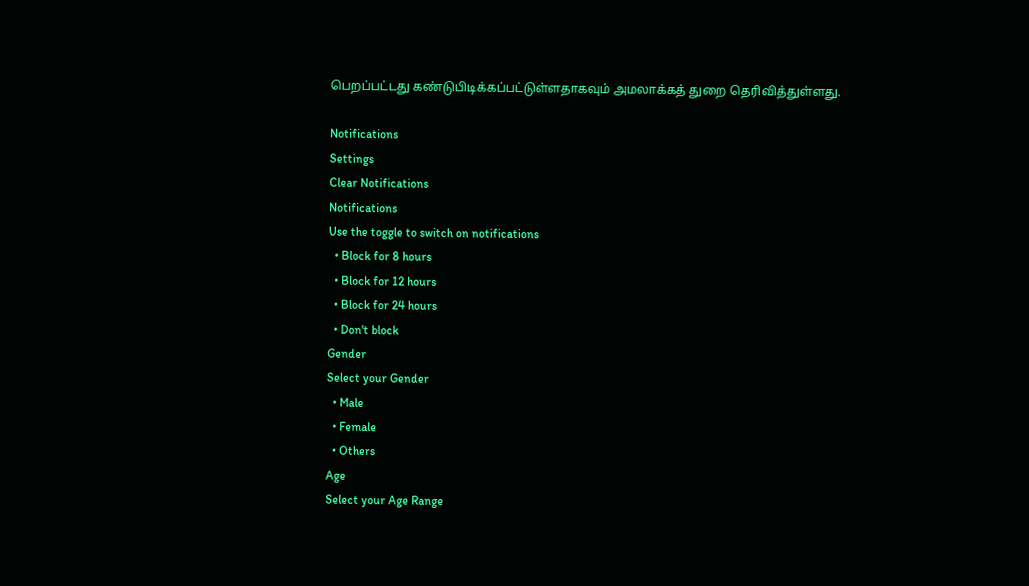பெறப்பட்டது கண்டுபிடிக்கப்பட்டுள்ளதாகவும் அமலாக்கத் துறை தெரிவித்துள்ளது.

Notifications
Settings
Clear Notifications
Notifications
Use the toggle to switch on notifications
  • Block for 8 hours
  • Block for 12 hours
  • Block for 24 hours
  • Don't block
Gender
Select your Gender
  • Male
  • Female
  • Others
Age
Select your Age Range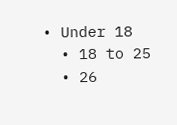• Under 18
  • 18 to 25
  • 26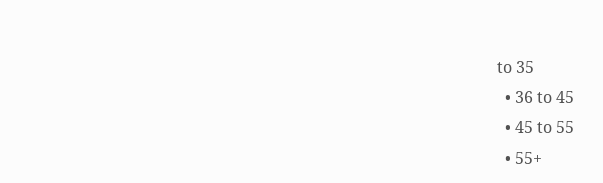to 35
  • 36 to 45
  • 45 to 55
  • 55+